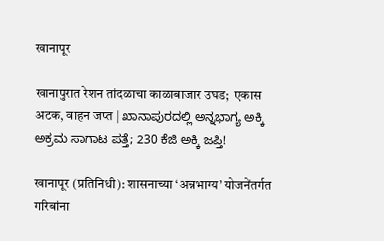खानापूर

खानापुरात रेशन तांदळाचा काळाबाजार उघड;  एकास अटक, वाहन जप्त | ಖಾನಾಪುರದಲ್ಲಿ ಅನ್ನಭಾಗ್ಯ ಅಕ್ಕಿ ಅಕ್ರಮ ಸಾಗಾಟ ಪತ್ತೆ; 230 ಕೆಜಿ ಅಕ್ಕಿ ಜಪ್ತಿ!

खानापूर (प्रतिनिधी): शासनाच्या ‘अन्नभाग्य’ योजनेंतर्गत गरिबांना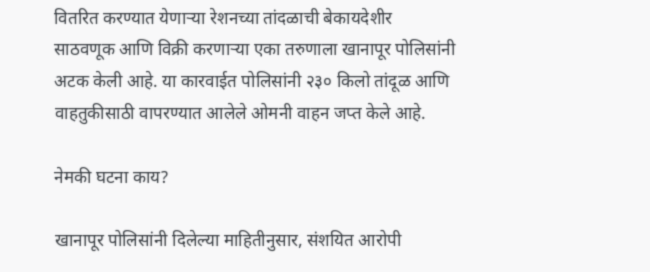वितरित करण्यात येणाऱ्या रेशनच्या तांदळाची बेकायदेशीर साठवणूक आणि विक्री करणाऱ्या एका तरुणाला खानापूर पोलिसांनी अटक केली आहे. या कारवाईत पोलिसांनी २३० किलो तांदूळ आणि वाहतुकीसाठी वापरण्यात आलेले ओमनी वाहन जप्त केले आहे.

नेमकी घटना काय?

खानापूर पोलिसांनी दिलेल्या माहितीनुसार, संशयित आरोपी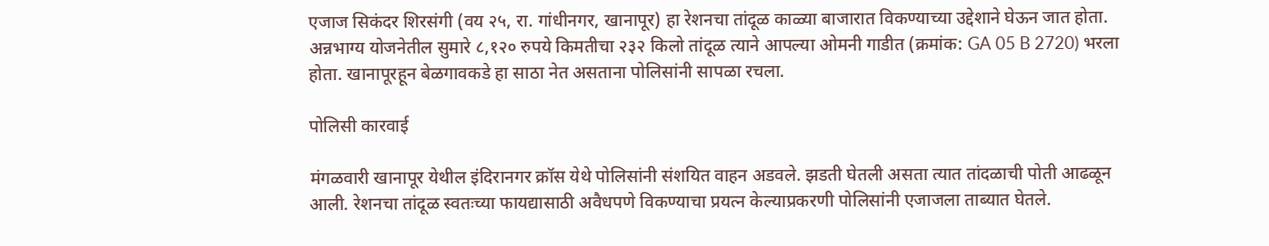एजाज सिकंदर शिरसंगी (वय २५, रा. गांधीनगर, खानापूर) हा रेशनचा तांदूळ काळ्या बाजारात विकण्याच्या उद्देशाने घेऊन जात होता. अन्नभाग्य योजनेतील सुमारे ८,१२० रुपये किमतीचा २३२ किलो तांदूळ त्याने आपल्या ओमनी गाडीत (क्रमांक: GA 05 B 2720) भरला होता. खानापूरहून बेळगावकडे हा साठा नेत असताना पोलिसांनी सापळा रचला.

पोलिसी कारवाई

मंगळवारी खानापूर येथील इंदिरानगर क्रॉस येथे पोलिसांनी संशयित वाहन अडवले. झडती घेतली असता त्यात तांदळाची पोती आढळून आली. रेशनचा तांदूळ स्वतःच्या फायद्यासाठी अवैधपणे विकण्याचा प्रयत्न केल्याप्रकरणी पोलिसांनी एजाजला ताब्यात घेतले.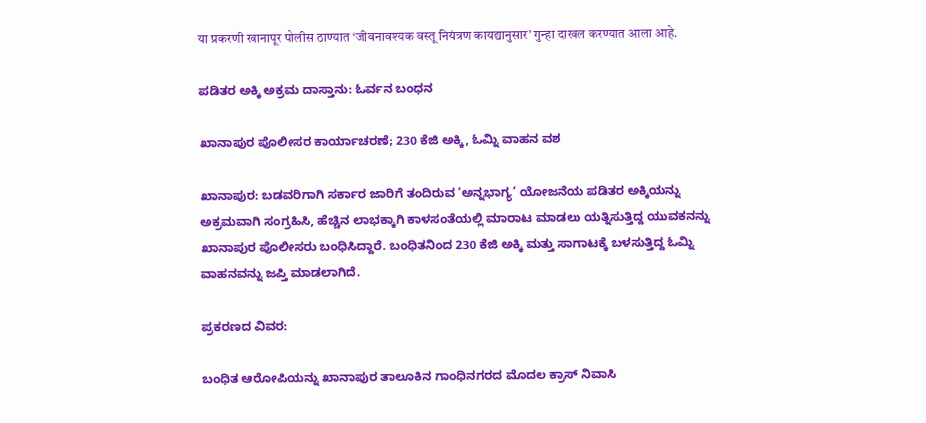या प्रकरणी खानापूर पोलीस ठाण्यात ‘जीवनावश्यक वस्तू नियंत्रण कायद्यानुसार’ गुन्हा दाखल करण्यात आला आहे.

ಪಡಿತರ ಅಕ್ಕಿ ಅಕ್ರಮ ದಾಸ್ತಾನು: ಓರ್ವನ ಬಂಧನ

ಖಾನಾಪುರ ಪೊಲೀಸರ ಕಾರ್ಯಾಚರಣೆ; 230 ಕೆಜಿ ಅಕ್ಕಿ, ಓಮ್ನಿ ವಾಹನ ವಶ

ಖಾನಾಪುರ: ಬಡವರಿಗಾಗಿ ಸರ್ಕಾರ ಜಾರಿಗೆ ತಂದಿರುವ ‘ಅನ್ನಭಾಗ್ಯ’ ಯೋಜನೆಯ ಪಡಿತರ ಅಕ್ಕಿಯನ್ನು ಅಕ್ರಮವಾಗಿ ಸಂಗ್ರಹಿಸಿ, ಹೆಚ್ಚಿನ ಲಾಭಕ್ಕಾಗಿ ಕಾಳಸಂತೆಯಲ್ಲಿ ಮಾರಾಟ ಮಾಡಲು ಯತ್ನಿಸುತ್ತಿದ್ದ ಯುವಕನನ್ನು ಖಾನಾಪುರ ಪೊಲೀಸರು ಬಂಧಿಸಿದ್ದಾರೆ. ಬಂಧಿತನಿಂದ 230 ಕೆಜಿ ಅಕ್ಕಿ ಮತ್ತು ಸಾಗಾಟಕ್ಕೆ ಬಳಸುತ್ತಿದ್ದ ಓಮ್ನಿ ವಾಹನವನ್ನು ಜಪ್ತಿ ಮಾಡಲಾಗಿದೆ.

ಪ್ರಕರಣದ ವಿವರ:

ಬಂಧಿತ ಆರೋಪಿಯನ್ನು ಖಾನಾಪುರ ತಾಲೂಕಿನ ಗಾಂಧಿನಗರದ ಮೊದಲ ಕ್ರಾಸ್ ನಿವಾಸಿ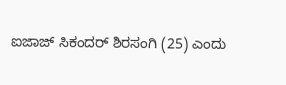ಐಜಾಜ್ ಸಿಕಂದರ್ ಶಿರಸಂಗಿ (25) ಎಂದು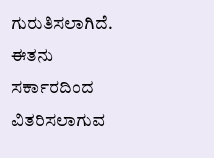ಗುರುತಿಸಲಾಗಿದೆ. ಈತನು ಸರ್ಕಾರದಿಂದ ವಿತರಿಸಲಾಗುವ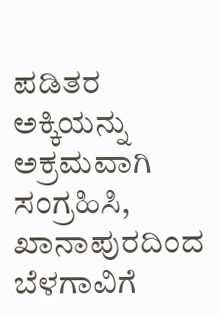ಪಡಿತರ ಅಕ್ಕಿಯನ್ನು ಅಕ್ರಮವಾಗಿ ಸಂಗ್ರಹಿಸಿ, ಖಾನಾಪುರದಿಂದ ಬೆಳಗಾವಿಗೆ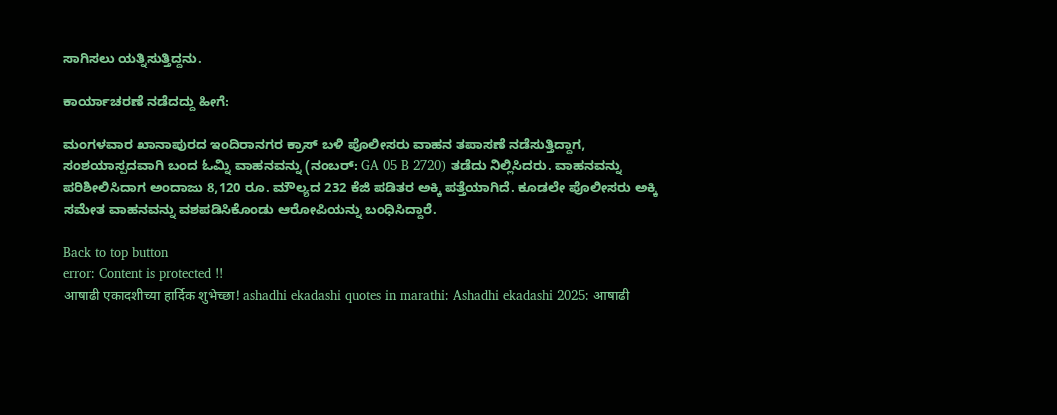ಸಾಗಿಸಲು ಯತ್ನಿಸುತ್ತಿದ್ದನು.

ಕಾರ್ಯಾಚರಣೆ ನಡೆದದ್ದು ಹೀಗೆ:

ಮಂಗಳವಾರ ಖಾನಾಪುರದ ಇಂದಿರಾನಗರ ಕ್ರಾಸ್ ಬಳಿ ಪೊಲೀಸರು ವಾಹನ ತಪಾಸಣೆ ನಡೆಸುತ್ತಿದ್ದಾಗ, ಸಂಶಯಾಸ್ಪದವಾಗಿ ಬಂದ ಓಮ್ನಿ ವಾಹನವನ್ನು (ನಂಬರ್: GA 05 B 2720) ತಡೆದು ನಿಲ್ಲಿಸಿದರು. ವಾಹನವನ್ನು ಪರಿಶೀಲಿಸಿದಾಗ ಅಂದಾಜು 8,120 ರೂ. ಮೌಲ್ಯದ 232 ಕೆಜಿ ಪಡಿತರ ಅಕ್ಕಿ ಪತ್ತೆಯಾಗಿದೆ. ಕೂಡಲೇ ಪೊಲೀಸರು ಅಕ್ಕಿ ಸಮೇತ ವಾಹನವನ್ನು ವಶಪಡಿಸಿಕೊಂಡು ಆರೋಪಿಯನ್ನು ಬಂಧಿಸಿದ್ದಾರೆ.

Back to top button
error: Content is protected !!
आषाढी एकादशीच्या हार्दिक शुभेच्छा! ashadhi ekadashi quotes in marathi: Ashadhi ekadashi 2025: आषाढी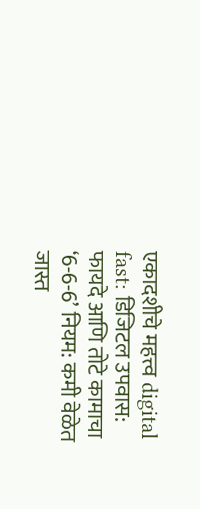एकादशीचे महत्त्व digital fast: डिजिटल उपवास: फायदे आणि तोटे कामाचा ‘6-6-6’ नियम: कमी वेळेत जास्त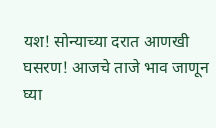यश! सोन्याच्या दरात आणखी घसरण! आजचे ताजे भाव जाणून घ्या